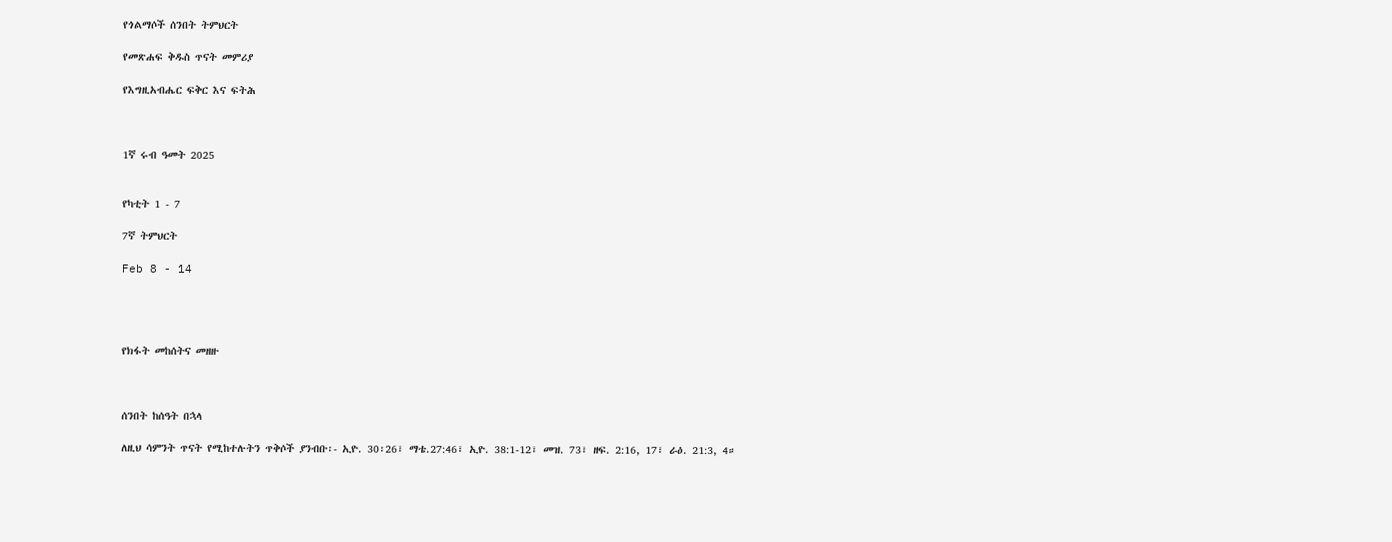የጎልማሶች ሰንበት ትምህርት

የመጽሐፍ ቅዱስ ጥናት መምሪያ

የእግዚአብሔር ፍቅር እና ፍትሕ



1ኛ ሩብ ዓመት 2025


የካቲት 1 - 7

7ኛ ትምህርት

Feb 8 - 14




የክፋት መከሰትና መዘዙ



ሰንበት ከሰዓት በኋላ

ለዚህ ሳምንት ጥናት የሚከተሉትን ጥቅሶች ያንብቡ፡- ኢዮ. 30፡26፣ ማቴ.27:46፣ ኢዮ. 38:1-12፣ መዝ. 73፣ ዘፍ. 2:16, 17፣ ራዕ. 21:3, 4።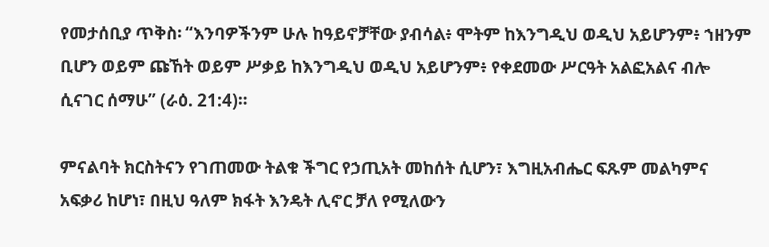የመታሰቢያ ጥቅስ፡ “እንባዎችንም ሁሉ ከዓይኖቻቸው ያብሳል፥ ሞትም ከእንግዲህ ወዲህ አይሆንም፥ ኀዘንም ቢሆን ወይም ጩኸት ወይም ሥቃይ ከእንግዲህ ወዲህ አይሆንም፥ የቀደመው ሥርዓት አልፎአልና ብሎ ሲናገር ሰማሁ” (ራዕ. 21:4)።

ምናልባት ክርስትናን የገጠመው ትልቁ ችግር የኃጢአት መከሰት ሲሆን፣ እግዚአብሔር ፍጹም መልካምና አፍቃሪ ከሆነ፣ በዚህ ዓለም ክፋት እንዴት ሊኖር ቻለ የሚለውን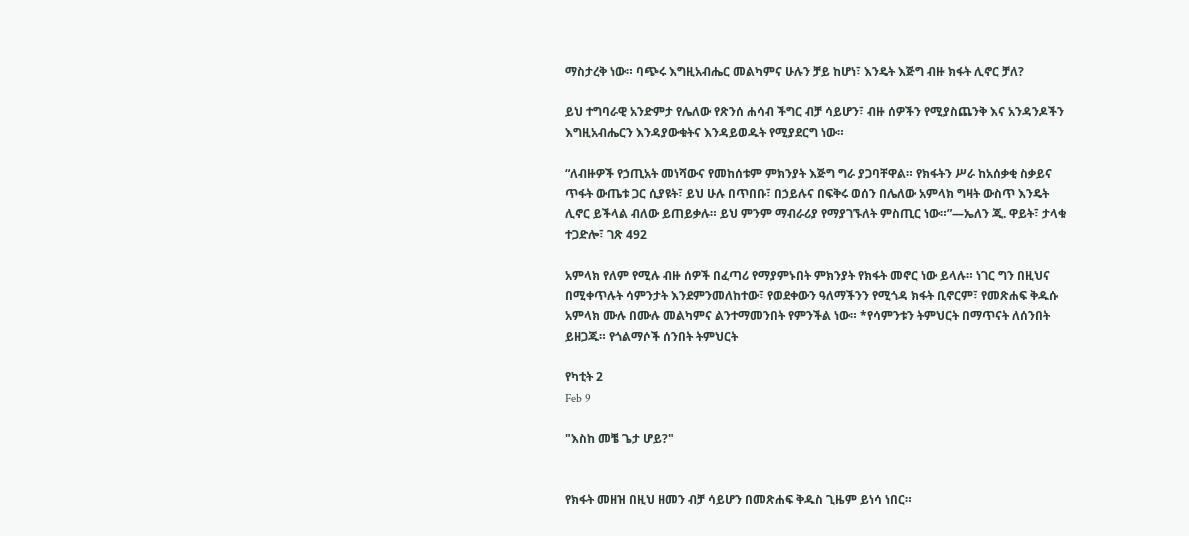ማስታረቅ ነው። ባጭሩ እግዚአብሔር መልካምና ሁሉን ቻይ ከሆነ፣ እንዴት እጅግ ብዙ ክፋት ሊኖር ቻለ?

ይህ ተግባራዊ አንድምታ የሌለው የጽንሰ ሐሳብ ችግር ብቻ ሳይሆን፣ ብዙ ሰዎችን የሚያስጨንቅ እና አንዳንዶችን እግዚአብሔርን እንዳያውቁትና እንዳይወዱት የሚያደርግ ነው።

“ለብዙዎች የኃጢአት መነሻውና የመከሰቱም ምክንያት እጅግ ግራ ያጋባቸዋል። የክፋትን ሥራ ከአሰቃቂ ስቃይና ጥፋት ውጤቱ ጋር ሲያዩት፣ ይህ ሁሉ በጥበቡ፣ በኃይሉና በፍቅሩ ወሰን በሌለው አምላክ ግዛት ውስጥ እንዴት ሊኖር ይችላል ብለው ይጠይቃሉ። ይህ ምንም ማብራሪያ የማያገኙለት ምስጢር ነው።”—ኤለን ጂ. ዋይት፣ ታላቁ ተጋድሎ፣ ገጽ 492

አምላክ የለም የሚሉ ብዙ ሰዎች በፈጣሪ የማያምኑበት ምክንያት የክፋት መኖር ነው ይላሉ። ነገር ግን በዚህና በሚቀጥሉት ሳምንታት እንደምንመለከተው፣ የወደቀውን ዓለማችንን የሚጎዳ ክፋት ቢኖርም፣ የመጽሐፍ ቅዱሱ አምላክ ሙሉ በሙሉ መልካምና ልንተማመንበት የምንችል ነው። *የሳምንቱን ትምህርት በማጥናት ለሰንበት ይዘጋጁ። የጎልማሶች ሰንበት ትምህርት

የካቲት 2
Feb 9

"እስከ መቼ ጌታ ሆይ?"


የክፋት መዘዝ በዚህ ዘመን ብቻ ሳይሆን በመጽሐፍ ቅዱስ ጊዜም ይነሳ ነበር።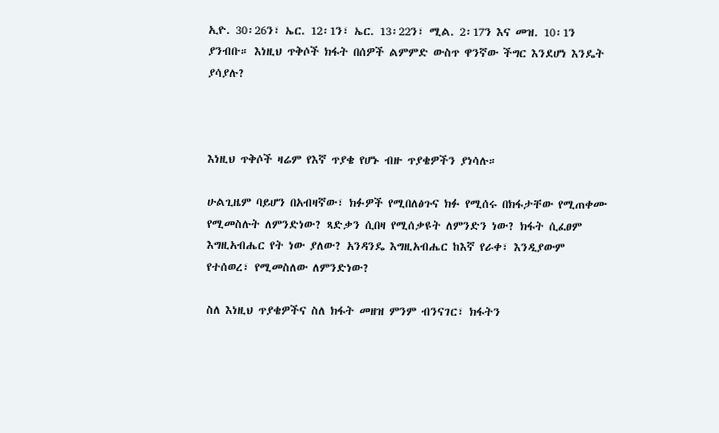ኢዮ. 30፡26ን፣ ኤር. 12፡1ን፣ ኤር. 13፡22ን፣ ሚል. 2፡17ን እና መዝ. 10፡1ን ያንብቡ። እነዚህ ጥቅሶች ክፋት በሰዎች ልምምድ ውስጥ ዋንኛው ችግር እንደሆነ እንዴት ያሳያሉ?



እነዚህ ጥቅሶች ዛሬም የእኛ ጥያቄ የሆኑ ብዙ ጥያቄዎችን ያነሳሉ።

ሁልጊዜም ባይሆን በአብዛኛው፣ ክፉዎች የሚበለፅጉና ክፉ የሚሰሩ በክፋታቸው የሚጠቀሙ የሚመስሉት ለምንድነው? ጻድቃን ሲበዛ የሚሰቃዩት ለምንድን ነው? ክፋት ሲፈፀም እግዚአብሔር የት ነው ያለው? አንዳንዴ እግዚአብሔር ከእኛ የራቀ፣ እንዲያውም የተሰወረ፣ የሚመስለው ለምንድነው?

ስለ እነዚህ ጥያቄዎችና ስለ ክፋት መዘዝ ምንም ብንናገር፣ ክፋትን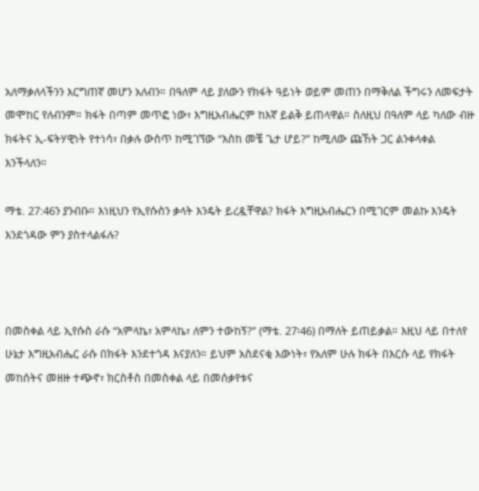አለማቃለላችንን እርግጠኛ መሆን አለብን። በዓለም ላይ ያለውን የክፋት ዓይነት ወይም መጠን በማቅለል ችግሩን ለመፍታት መሞከር የለብንም። ክፋት በጣም መጥፎ ነው፣ እግዚአብሔርም ከእኛ ይልቅ ይጠላዋል። ስለዚህ በዓለም ላይ ካለው ብዙ ክፋትና ኢ-ፍትሃዊነት የተነሳ፣ በቃሉ ውስጥ ከሚገኘው “እስከ መቼ ጌታ ሆይ?” ከሚለው ጩኸት ጋር ልንቀላቀል እንችላለን።

ማቴ. 27:46ን ያንብቡ። እነዚህን የኢየሱስን ቃላት እንዴት ይረዷቸዋል? ክፋት እግዚአብሔርን በሚገርም መልኩ እንዴት እንደጎዳው ምን ያስተላልፋሉ?



በመስቀል ላይ ኢየሱስ ራሱ “አምላኬ፣ አምላኬ፣ ለምን ተውከኝ?” (ማቴ. 27፡46) በማለት ይጠይቃል። እዚህ ላይ በተለየ ሁኔታ እግዚአብሔር ራሱ በክፋት እንደተጎዳ እናያለን። ይህም አስደናቂ እውነት፣ የአለም ሁሉ ክፋት በእርሱ ላይ የክፋት መከሰትና መዘዙ ተጭኖ፣ ክርስቶስ በመስቀል ላይ በመሰቃየቱና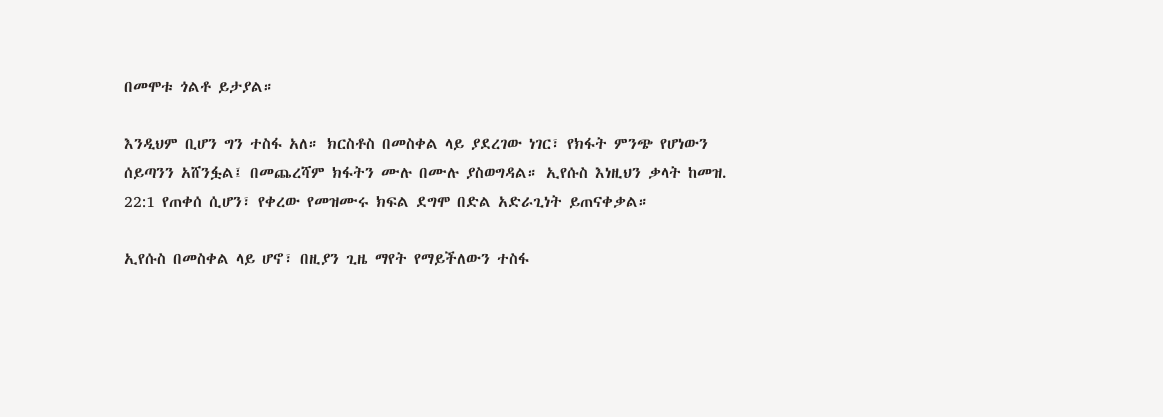በመሞቱ ጎልቶ ይታያል።

እንዲህም ቢሆን ግን ተስፋ አለ። ክርስቶስ በመስቀል ላይ ያደረገው ነገር፣ የክፋት ምንጭ የሆነውን ሰይጣንን አሸንፏል፤ በመጨረሻም ክፋትን ሙሉ በሙሉ ያስወግዳል። ኢየሱስ እነዚህን ቃላት ከመዝ. 22:1 የጠቀሰ ሲሆን፣ የቀረው የመዝሙሩ ክፍል ደግሞ በድል አድራጊነት ይጠናቀቃል።

ኢየሱስ በመስቀል ላይ ሆኖ፣ በዚያን ጊዜ ማየት የማይችለውን ተስፋ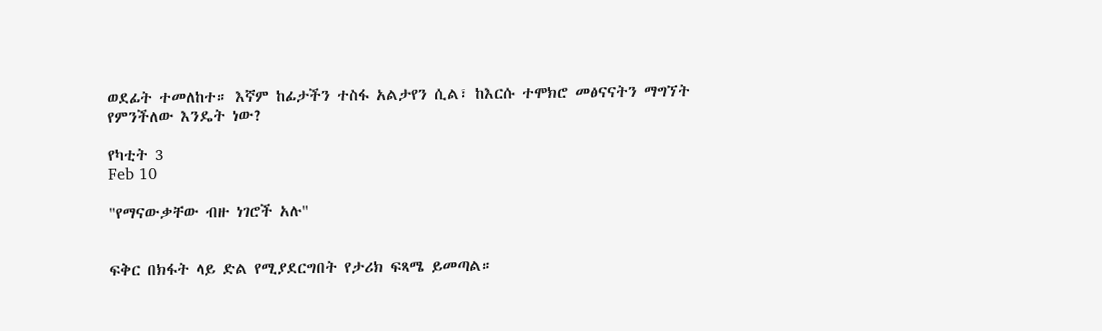ወደፊት ተመለከተ። እኛም ከፊታችን ተስፋ አልታየን ሲል፣ ከእርሱ ተሞክሮ መፅናናትን ማግኘት የምንችለው እንዴት ነው?

የካቲት 3
Feb 10

"የማናውቃቸው ብዙ ነገሮች አሉ"


ፍቅር በክፋት ላይ ድል የሚያደርግበት የታሪክ ፍጻሜ ይመጣል።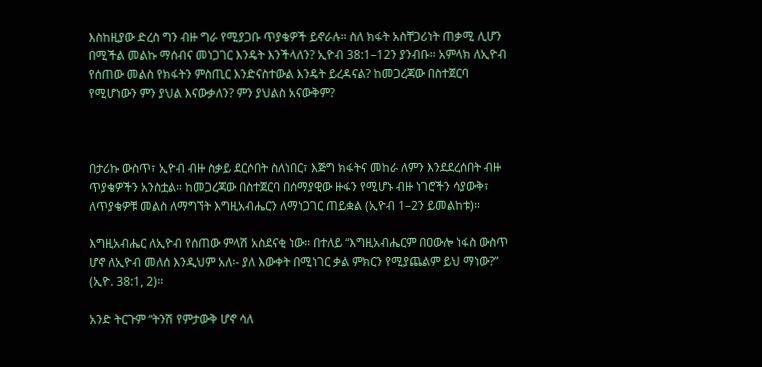እስከዚያው ድረስ ግን ብዙ ግራ የሚያጋቡ ጥያቄዎች ይኖራሉ። ስለ ክፋት አስቸጋሪነት ጠቃሚ ሊሆን በሚችል መልኩ ማሰብና መነጋገር እንዴት እንችላለን? ኢዮብ 38:1–12ን ያንብቡ። አምላክ ለኢዮብ የሰጠው መልስ የክፋትን ምስጢር እንድናስተውል እንዴት ይረዳናል? ከመጋረጃው በስተጀርባ የሚሆነውን ምን ያህል እናውቃለን? ምን ያህልስ አናውቅም?



በታሪኩ ውስጥ፣ ኢዮብ ብዙ ስቃይ ደርሶበት ስለነበር፣ እጅግ ክፋትና መከራ ለምን እንደደረሰበት ብዙ ጥያቄዎችን አንስቷል። ከመጋረጃው በስተጀርባ በሰማያዊው ዙፋን የሚሆኑ ብዙ ነገሮችን ሳያውቅ፣ ለጥያቄዎቹ መልስ ለማግኘት እግዚአብሔርን ለማነጋገር ጠይቋል (ኢዮብ 1–2ን ይመልከቱ)።

እግዚአብሔር ለኢዮብ የሰጠው ምላሽ አስደናቂ ነው። በተለይ “እግዚአብሔርም በዐውሎ ነፋስ ውስጥ ሆኖ ለኢዮብ መለሰ እንዲህም አለ፡- ያለ እውቀት በሚነገር ቃል ምክርን የሚያጨልም ይህ ማነው?” (ኢዮ. 38:1, 2)።

አንድ ትርጉም “ትንሽ የምታውቅ ሆኖ ሳለ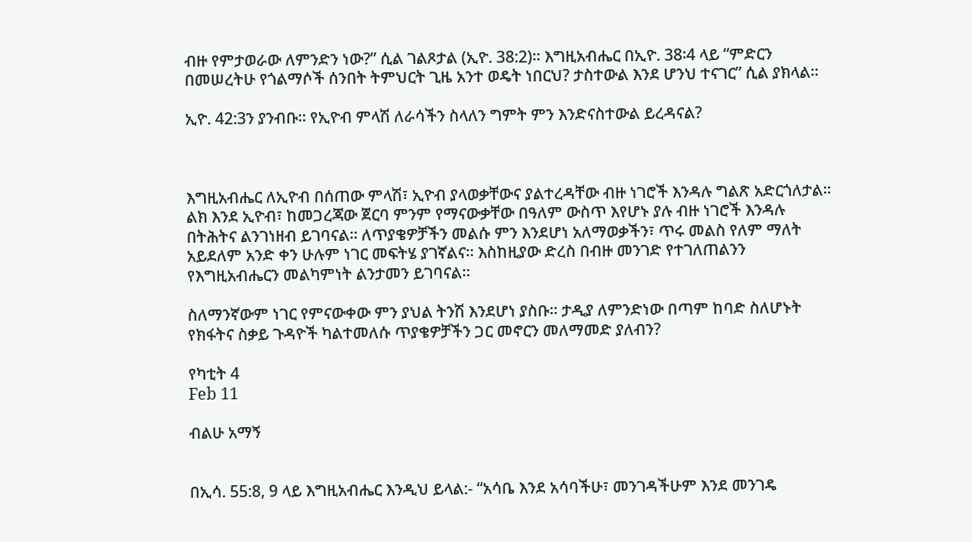ብዙ የምታወራው ለምንድን ነው?” ሲል ገልጾታል (ኢዮ. 38:2)። እግዚአብሔር በኢዮ. 38፡4 ላይ “ምድርን በመሠረትሁ የጎልማሶች ሰንበት ትምህርት ጊዜ አንተ ወዴት ነበርህ? ታስተውል እንደ ሆንህ ተናገር” ሲል ያክላል።

ኢዮ. 42:3ን ያንብቡ። የኢዮብ ምላሽ ለራሳችን ስላለን ግምት ምን እንድናስተውል ይረዳናል?



እግዚአብሔር ለኢዮብ በሰጠው ምላሽ፣ ኢዮብ ያላወቃቸውና ያልተረዳቸው ብዙ ነገሮች እንዳሉ ግልጽ አድርጎለታል። ልክ እንደ ኢዮብ፣ ከመጋረጃው ጀርባ ምንም የማናውቃቸው በዓለም ውስጥ እየሆኑ ያሉ ብዙ ነገሮች እንዳሉ በትሕትና ልንገነዘብ ይገባናል። ለጥያቄዎቻችን መልሱ ምን እንደሆነ አለማወቃችን፣ ጥሩ መልስ የለም ማለት አይደለም አንድ ቀን ሁሉም ነገር መፍትሄ ያገኛልና። እስከዚያው ድረስ በብዙ መንገድ የተገለጠልንን የእግዚአብሔርን መልካምነት ልንታመን ይገባናል።

ስለማንኛውም ነገር የምናውቀው ምን ያህል ትንሽ እንደሆነ ያስቡ። ታዲያ ለምንድነው በጣም ከባድ ስለሆኑት የክፋትና ስቃይ ጉዳዮች ካልተመለሱ ጥያቄዎቻችን ጋር መኖርን መለማመድ ያለብን?

የካቲት 4
Feb 11

ብልሁ አማኝ


በኢሳ. 55:8, 9 ላይ እግዚአብሔር እንዲህ ይላል:- “አሳቤ እንደ አሳባችሁ፣ መንገዳችሁም እንደ መንገዴ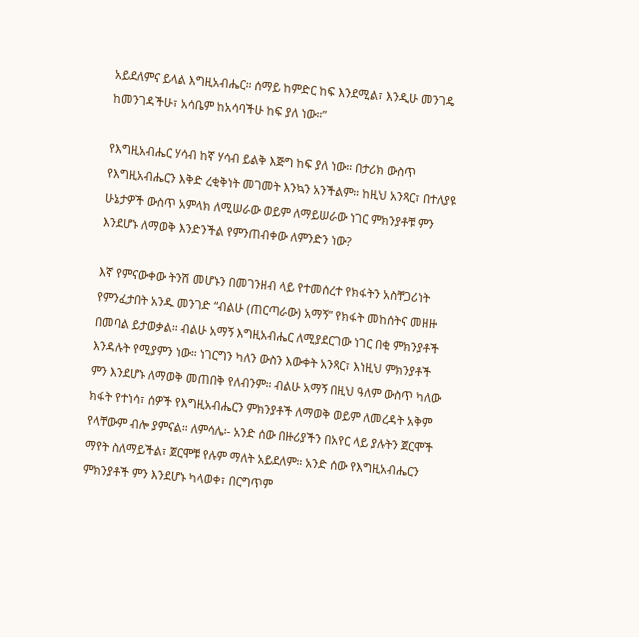አይደለምና ይላል እግዚአብሔር። ሰማይ ከምድር ከፍ እንደሚል፣ እንዲሁ መንገዴ ከመንገዳችሁ፣ አሳቤም ከአሳባችሁ ከፍ ያለ ነው።”

የእግዚአብሔር ሃሳብ ከኛ ሃሳብ ይልቅ እጅግ ከፍ ያለ ነው። በታሪክ ውስጥ የእግዚአብሔርን እቅድ ረቂቅነት መገመት እንኳን አንችልም። ከዚህ አንጻር፣ በተለያዩ ሁኔታዎች ውስጥ አምላክ ለሚሠራው ወይም ለማይሠራው ነገር ምክንያቶቹ ምን እንደሆኑ ለማወቅ እንድንችል የምንጠብቀው ለምንድን ነው?

እኛ የምናውቀው ትንሽ መሆኑን በመገንዘብ ላይ የተመሰረተ የክፋትን አስቸጋሪነት የምንፈታበት አንዱ መንገድ “ብልሁ (ጠርጣራው) አማኝ” የክፋት መከሰትና መዘዙ በመባል ይታወቃል። ብልሁ አማኝ እግዚአብሔር ለሚያደርገው ነገር በቂ ምክንያቶች እንዳሉት የሚያምን ነው። ነገርግን ካለን ውስን እውቀት አንጻር፣ እነዚህ ምክንያቶች ምን እንደሆኑ ለማወቅ መጠበቅ የለብንም። ብልሁ አማኝ በዚህ ዓለም ውስጥ ካለው ክፋት የተነሳ፣ ሰዎች የእግዚአብሔርን ምክንያቶች ለማወቅ ወይም ለመረዳት አቅም የላቸውም ብሎ ያምናል። ለምሳሌ፡- አንድ ሰው በዙሪያችን በአየር ላይ ያሉትን ጀርሞች ማየት ስለማይችል፣ ጀርሞቹ የሉም ማለት አይደለም። አንድ ሰው የእግዚአብሔርን ምክንያቶች ምን እንደሆኑ ካላወቀ፣ በርግጥም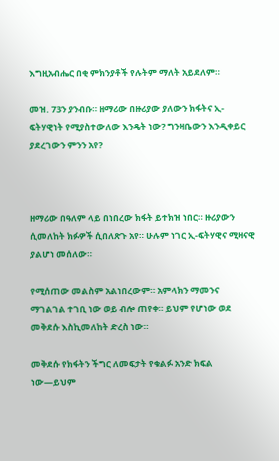እግዚአብሔር በቂ ምክንያቶች የሉትም ማለት አይደለም።

መዝ. 73ን ያንብቡ። ዘማሪው በዙሪያው ያለውን ክፋትና ኢ-ፍትሃዊነት የሚያስተውለው እንዴት ነው? ግንዛቤውን እንዲቀይር ያደረገውን ምንን አየ?



ዘማሪው በዓለም ላይ በነበረው ክፋት ይተክዝ ነበር። ዙሪያውን ሲመለከት ክፉዎች ሲበለጽጉ አየ። ሁሉም ነገር ኢ-ፍትሃዊና ሚዛናዊ ያልሆነ መሰለው።

የሚሰጠው መልስም አልነበረውም። አምላክን ማመንና ማገልገል ተገቢ ነው ወይ ብሎ ጠየቀ። ይህም የሆነው ወደ መቅደሱ እስኪመለከት ድረስ ነው።

መቅደሱ የክፋትን ችግር ለመፍታት የቁልፉ አንድ ክፍል ነው—ይህም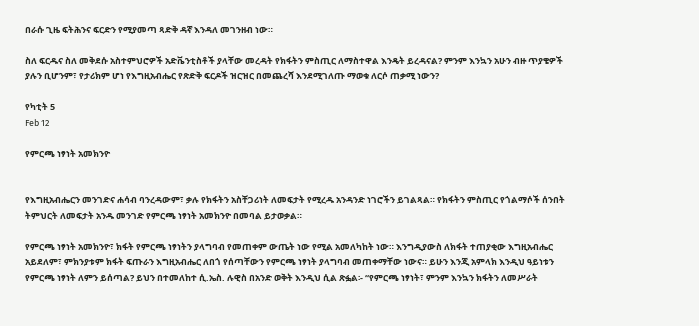በራሱ ጊዜ ፍትሕንና ፍርድን የሚያመጣ ጻድቅ ዳኛ እንዳለ መገንዘብ ነው።

ስለ ፍርዱና ስለ መቅደሱ አስተምህሮዎች አድቬንቲስቶች ያላቸው መረዳት የክፋትን ምስጢር ለማስተዋል እንዴት ይረዳናል? ምንም እንኳን አሁን ብዙ ጥያቄዎች ያሉን ቢሆንም፣ የታሪክም ሆነ የእግዚአብሔር የጽድቅ ፍርዶች ዝርዝር በመጨረሻ እንደሚገለጡ ማወቁ ለርሶ ጠቃሚ ነውን?

የካቲት 5
Feb 12

የምርጫ ነፃነት አመክንዮ


የእግዚአብሔርን መንገድና ሐሳብ ባንረዳውም፣ ቃሉ የክፋትን አስቸጋሪነት ለመፍታት የሚረዱ አንዳንድ ነገሮችን ይገልጻል። የክፋትን ምስጢር የጎልማሶች ሰንበት ትምህርት ለመፍታት አንዱ መንገድ የምርጫ ነፃነት አመክንዮ በመባል ይታወቃል።

የምርጫ ነፃነት አመክንዮ፣ ክፋት የምርጫ ነፃነትን ያላግባብ የመጠቀም ውጤት ነው የሚል አመለካከት ነው። እንግዲያውስ ለክፋት ተጠያቂው እግዚአብሔር አይደለም፣ ምክንያቱም ክፋት ፍጡራን እግዚአብሔር ለበጎ የሰጣቸውን የምርጫ ነፃነት ያላግባብ መጠቀማቸው ነውና። ይሁን እንጂ አምላክ እንዲህ ዓይነቱን የምርጫ ነፃነት ለምን ይሰጣል? ይህን በተመለከተ ሲ.ኤስ. ሉዊስ በአንድ ወቅት እንዲህ ሲል ጽፏል፡- “የምርጫ ነፃነት፣ ምንም እንኳን ክፋትን ለመሥራት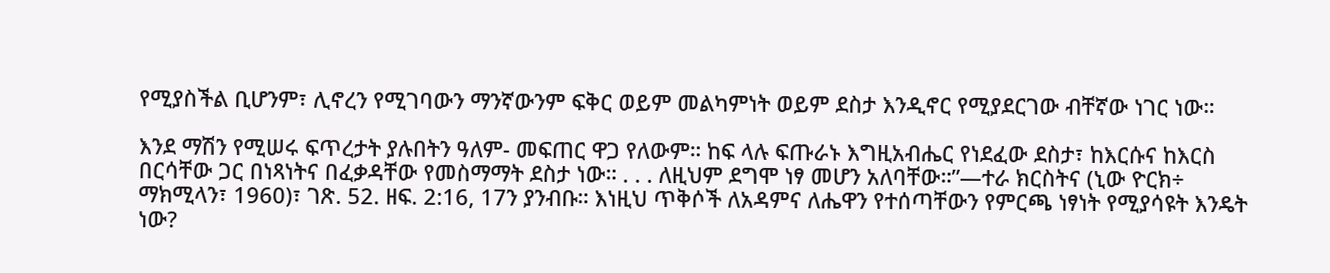የሚያስችል ቢሆንም፣ ሊኖረን የሚገባውን ማንኛውንም ፍቅር ወይም መልካምነት ወይም ደስታ እንዲኖር የሚያደርገው ብቸኛው ነገር ነው።

እንደ ማሽን የሚሠሩ ፍጥረታት ያሉበትን ዓለም- መፍጠር ዋጋ የለውም። ከፍ ላሉ ፍጡራኑ እግዚአብሔር የነደፈው ደስታ፣ ከእርሱና ከእርስ በርሳቸው ጋር በነጻነትና በፈቃዳቸው የመስማማት ደስታ ነው። . . . ለዚህም ደግሞ ነፃ መሆን አለባቸው።”—ተራ ክርስትና (ኒው ዮርክ÷ ማክሚላን፣ 1960)፣ ገጽ. 52. ዘፍ. 2:16, 17ን ያንብቡ። እነዚህ ጥቅሶች ለአዳምና ለሔዋን የተሰጣቸውን የምርጫ ነፃነት የሚያሳዩት እንዴት ነው?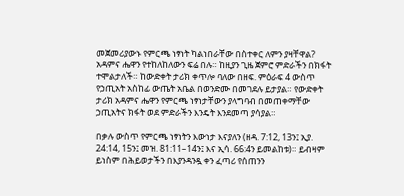መጀመሪያውኑ የምርጫ ነፃነት ካልነበራቸው በስተቀር ለምን ያዛቸዋል? አዳምና ሔዋን የተከለከለውን ፍሬ በሉ። ከዚያን ጊዜ ጀምሮ ምድራችን በክፋት ተሞልታለች። ከውድቀት ታሪክ ቀጥሎ ባለው በዘፍ. ምዕራፍ 4 ውስጥ የኃጢአት አስከፊ ውጤት አቤል በወንድሙ በመገደሉ ይታያል። የውድቀት ታሪክ አዳምና ሔዋን የምርጫ ነፃነታቸውን ያላግባብ በመጠቀማቸው ኃጢአትና ክፋት ወደ ምድራችን እንዴት እንደመጣ ያሳያል።

በቃሉ ውስጥ የምርጫ ነፃነትን እውነታ እናያለን (ዘዳ. 7:12, 13ን፤ ኢያ. 24:14, 15ን፤ መዝ. 81:11–14ን፤ እና ኢሳ. 66:4ን ይመልከቱ)። ይብዛም ይነስም በሕይወታችን በእያንዳንዷ ቀን ፈጣሪ የሰጠንን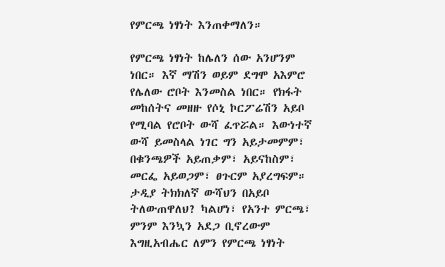የምርጫ ነፃነት እንጠቀማለን።

የምርጫ ነፃነት ከሌለን ሰው አንሆንም ነበር። እኛ ማሽን ወይም ደግሞ አእምሮ የሌለው ሮቦት እንመስል ነበር። የክፋት መከሰትና መዘዙ የሶኒ ኮርፖሬሽን አይቦ የሚባል የሮቦት ውሻ ፈጥሯል። እውነተኛ ውሻ ይመስላል ነገር ግን አይታመምም፣ በቁንጫዎች አይጠቃም፣ አይናከስም፣ መርፌ አይወጋም፣ ፀጉርም አያረግፍም። ታዲያ ትክክለኛ ውሻህን በአይቦ ትለውጠዋለህ? ካልሆነ፣ የአንተ ምርጫ፣ ምንም እንኳን አደጋ ቢኖረውም እግዚአብሔር ለምን የምርጫ ነፃነት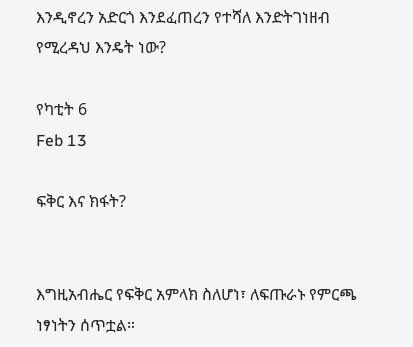እንዲኖረን አድርጎ እንደፈጠረን የተሻለ እንድትገነዘብ የሚረዳህ እንዴት ነው?

የካቲት 6
Feb 13

ፍቅር እና ክፋት?


እግዚአብሔር የፍቅር አምላክ ስለሆነ፣ ለፍጡራኑ የምርጫ ነፃነትን ሰጥቷል።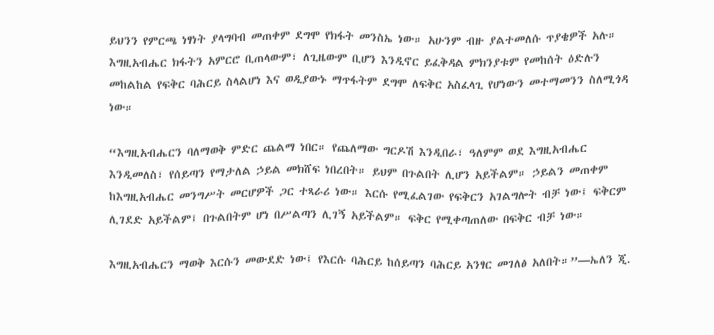ይህንን የምርጫ ነፃነት ያላግባብ መጠቀም ደግሞ የክፋት መንስኤ ነው። አሁንም ብዙ ያልተመለሱ ጥያቄዎች አሉ። እግዚአብሔር ክፋትን አምርሮ ቢጠላውም፣ ለጊዜውም ቢሆን እንዲኖር ይፈቅዳል ምክንያቱም የመከሰት ዕድሉን መከልከል የፍቅር ባሕርይ ስላልሆነ እና ወዲያውኑ ማጥፋትም ደግሞ ለፍቅር አስፈላጊ የሆነውን መተማመንን ስለሚጎዳ ነው።

“እግዚአብሔርን ባለማወቅ ምድር ጨልማ ነበር። የጨለማው ግርዶሽ እንዲበራ፣ ዓለምም ወደ እግዚአብሔር እንዲመለስ፣ የሰይጣን የማታለል ኃይል መክሸፍ ነበረበት። ይህም በጉልበት ሊሆን አይችልም። ኃይልን መጠቀም ከእግዚአብሔር መንግሥት መርሆዎች ጋር ተጻራሪ ነው። እርሱ የሚፈልገው የፍቅርን አገልግሎት ብቻ ነው፤ ፍቅርም ሊገደድ አይችልም፤ በጉልበትም ሆነ በሥልጣን ሊገኝ አይችልም። ፍቅር የሚቀጣጠለው በፍቅር ብቻ ነው።

እግዚአብሔርን ማወቅ እርሱን መውደድ ነው፤ የእርሱ ባሕርይ ከሰይጣን ባሕርይ አንፃር መገለፅ አለበት።”—ኤለን ጂ.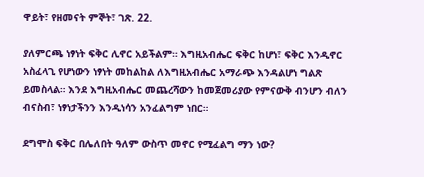ዋይት፣ የዘመናት ምኞት፣ ገጽ. 22.

ያለምርጫ ነፃነት ፍቅር ሊኖር አይችልም። እግዚአብሔር ፍቅር ከሆነ፣ ፍቅር እንዲኖር አስፈላጊ የሆነውን ነፃነት መከልከል ለእግዚአብሔር አማራጭ እንዳልሆነ ግልጽ ይመስላል። እንደ እግዚአብሔር መጨረሻውን ከመጀመሪያው የምናውቅ ብንሆን ብለን ብናስብ፣ ነፃነታችንን እንዲነሳን አንፈልግም ነበር።

ደግሞስ ፍቅር በሌለበት ዓለም ውስጥ መኖር የሚፈልግ ማን ነው?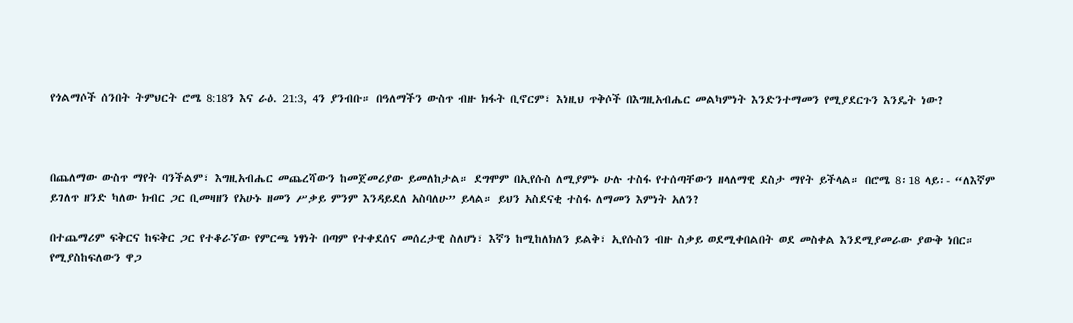የጎልማሶች ሰንበት ትምህርት ሮሜ 8:18ን እና ራዕ. 21:3, 4ን ያንብቡ። በዓለማችን ውስጥ ብዙ ክፋት ቢኖርም፣ እነዚህ ጥቅሶች በእግዚአብሔር መልካምነት እንድንተማመን የሚያደርጉን እንዴት ነው?



በጨለማው ውስጥ ማየት ባንችልም፣ እግዚአብሔር መጨረሻውን ከመጀመሪያው ይመለከታል። ደግሞም በኢየሱስ ለሚያምኑ ሁሉ ተስፋ የተሰጣቸውን ዘላለማዊ ደስታ ማየት ይችላል። በሮሜ 8፡18 ላይ፡- “ለእኛም ይገለጥ ዘንድ ካለው ክብር ጋር ቢመዛዘን የአሁኑ ዘመን ሥቃይ ምንም እንዳይደለ አስባለሁ” ይላል። ይህን አስደናቂ ተስፋ ለማመን እምነት አለን?

በተጨማሪም ፍቅርና ከፍቅር ጋር የተቆራኘው የምርጫ ነፃነት በጣም የተቀደሰና መሰረታዊ ስለሆነ፣ እኛን ከሚከለክለን ይልቅ፣ ኢየሱስን ብዙ ስቃይ ወደሚቀበልበት ወደ መስቀል እንደሚያመራው ያውቅ ነበር። የሚያስከፍለውን ዋጋ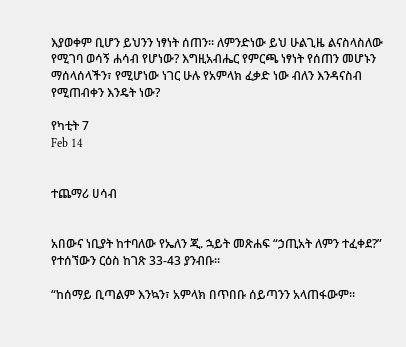እያወቀም ቢሆን ይህንን ነፃነት ሰጠን። ለምንድነው ይህ ሁልጊዜ ልናስላስለው የሚገባ ወሳኝ ሐሳብ የሆነው? እግዚአብሔር የምርጫ ነፃነት የሰጠን መሆኑን ማሰላሰላችን፣ የሚሆነው ነገር ሁሉ የአምላክ ፈቃድ ነው ብለን እንዳናስብ የሚጠብቀን እንዴት ነው?

የካቲት 7
Feb 14


ተጨማሪ ሀሳብ


አበውና ነቢያት ከተባለው የኤለን ጂ. ኋይት መጽሐፍ “ኃጢአት ለምን ተፈቀደ?” የተሰኘውን ርዕስ ከገጽ 33-43 ያንብቡ።

“ከሰማይ ቢጣልም እንኳን፣ አምላክ በጥበቡ ሰይጣንን አላጠፋውም።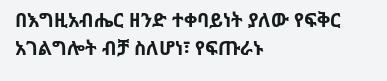በእግዚአብሔር ዘንድ ተቀባይነት ያለው የፍቅር አገልግሎት ብቻ ስለሆነ፣ የፍጡራኑ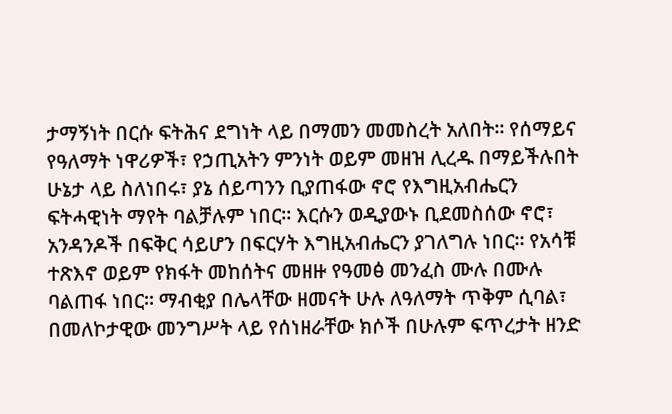ታማኝነት በርሱ ፍትሕና ደግነት ላይ በማመን መመስረት አለበት። የሰማይና የዓለማት ነዋሪዎች፣ የኃጢአትን ምንነት ወይም መዘዝ ሊረዱ በማይችሉበት ሁኔታ ላይ ስለነበሩ፣ ያኔ ሰይጣንን ቢያጠፋው ኖሮ የእግዚአብሔርን ፍትሓዊነት ማየት ባልቻሉም ነበር። እርሱን ወዲያውኑ ቢደመስሰው ኖሮ፣ አንዳንዶች በፍቅር ሳይሆን በፍርሃት እግዚአብሔርን ያገለግሉ ነበር። የአሳቹ ተጽእኖ ወይም የክፋት መከሰትና መዘዙ የዓመፅ መንፈስ ሙሉ በሙሉ ባልጠፋ ነበር። ማብቂያ በሌላቸው ዘመናት ሁሉ ለዓለማት ጥቅም ሲባል፣ በመለኮታዊው መንግሥት ላይ የሰነዘራቸው ክሶች በሁሉም ፍጥረታት ዘንድ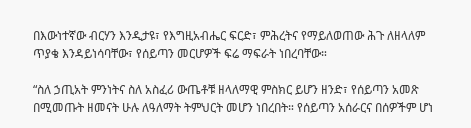በእውነተኛው ብርሃን እንዲታዩ፣ የእግዚአብሔር ፍርድ፣ ምሕረትና የማይለወጠው ሕጉ ለዘላለም ጥያቄ እንዳይነሳባቸው፣ የሰይጣን መርሆዎች ፍሬ ማፍራት ነበረባቸው።

“ስለ ኃጢአት ምንነትና ስለ አስፈሪ ውጤቶቹ ዘላለማዊ ምስክር ይሆን ዘንድ፣ የሰይጣን አመጽ በሚመጡት ዘመናት ሁሉ ለዓለማት ትምህርት መሆን ነበረበት። የሰይጣን አሰራርና በሰዎችም ሆነ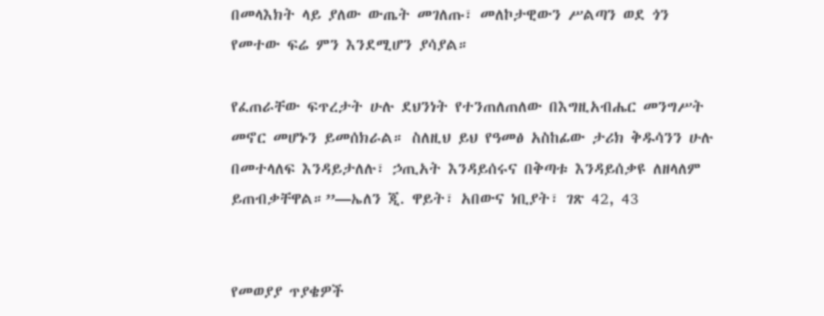በመላእክት ላይ ያለው ውጤት መገለጡ፣ መለኮታዊውን ሥልጣን ወደ ጎን የመተው ፍሬ ምን እንደሚሆን ያሳያል።

የፈጠራቸው ፍጥረታት ሁሉ ደህንነት የተንጠለጠለው በእግዚአብሔር መንግሥት መኖር መሆኑን ይመሰክራል። ስለዚህ ይህ የዓመፅ አስከፊው ታሪክ ቅዱሳንን ሁሉ በመተላለፍ እንዳይታለሉ፣ ኃጢአት እንዳይሰሩና በቅጣቱ እንዳይሰቃዩ ለዘላለም ይጠብቃቸዋል።”—ኤለን ጂ. ዋይት፣ አበውና ነቢያት፣ ገጽ 42, 43


የመወያያ ጥያቄዎች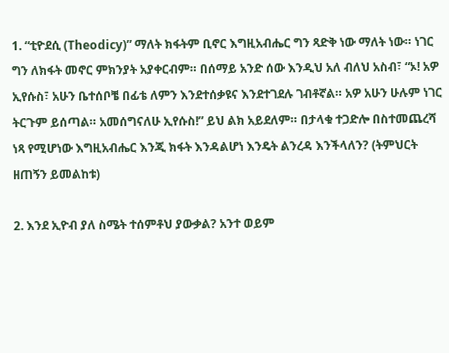1. “ቲዮደሲ (Theodicy)” ማለት ክፋትም ቢኖር እግዚአብሔር ግን ጻድቅ ነው ማለት ነው። ነገር ግን ለክፋት መኖር ምክንያት አያቀርብም። በሰማይ አንድ ሰው እንዲህ አለ ብለህ አስብ፣ “ኦ! አዎ ኢየሱስ፣ አሁን ቤተሰቦቼ በፊቴ ለምን እንደተሰቃዩና እንደተገደሉ ገብቶኛል። አዎ አሁን ሁሉም ነገር ትርጉም ይሰጣል። አመሰግናለሁ ኢየሱስ!” ይህ ልክ አይደለም። በታላቁ ተጋድሎ በስተመጨረሻ ነጻ የሚሆነው እግዚአብሔር እንጂ ክፋት እንዳልሆነ እንዴት ልንረዳ እንችላለን? (ትምህርት ዘጠኝን ይመልከቱ)

2. እንደ ኢዮብ ያለ ስሜት ተሰምቶህ ያውቃል? አንተ ወይም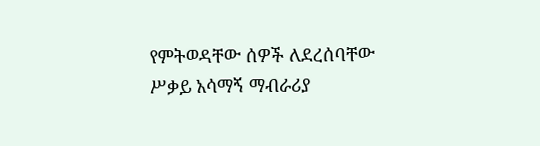የምትወዳቸው ሰዎች ለደረሰባቸው ሥቃይ አሳማኝ ማብራሪያ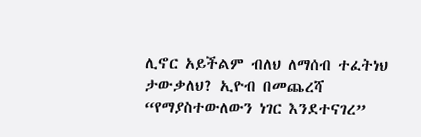ሊኖር አይችልም ብለህ ለማሰብ ተፈትነህ ታውቃለህ? ኢዮብ በመጨረሻ “የማያስተውለውን ነገር እንደተናገረ”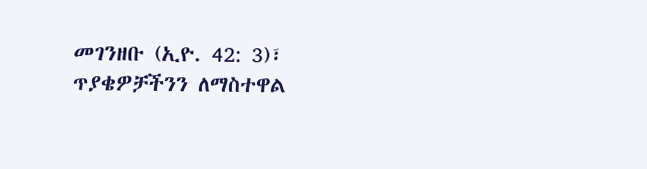መገንዘቡ (ኢዮ. 42: 3)፣ ጥያቄዎቻችንን ለማስተዋል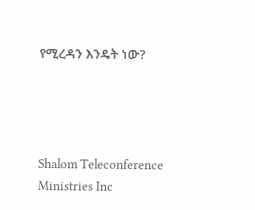የሚረዳን እንዴት ነው?




Shalom Teleconference Ministries Inc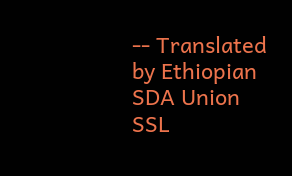-- Translated by Ethiopian SDA Union SSL